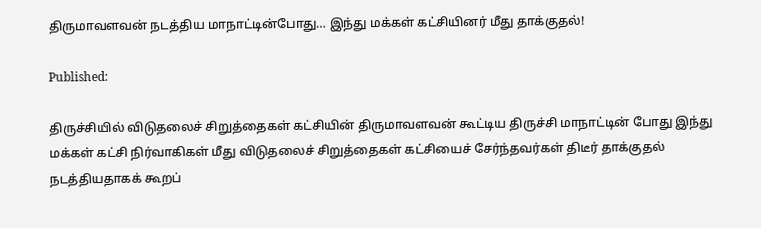திருமாவளவன் நடத்திய மாநாட்டின்போது… இந்து மக்கள் கட்சியினர் மீது தாக்குதல்!

Published:

திருச்சியில் விடுதலைச் சிறுத்தைகள் கட்சியின் திருமாவளவன் கூட்டிய திருச்சி மாநாட்டின் போது இந்து மக்கள் கட்சி நிர்வாகிகள் மீது விடுதலைச் சிறுத்தைகள் கட்சியைச் சேர்ந்தவர்கள் திடீர் தாக்குதல் நடத்தியதாகக் கூறப்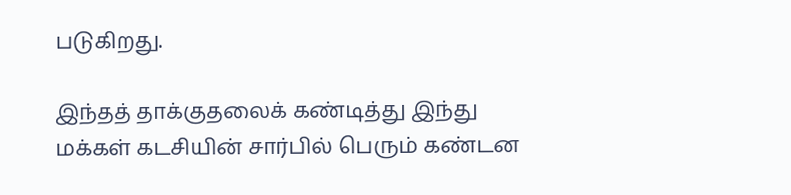படுகிறது.

இந்தத் தாக்குதலைக் கண்டித்து இந்து மக்கள் கடசியின் சார்பில் பெரும் கண்டன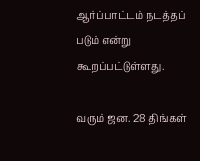ஆர்ப்பாட்டம் நடத்தப் படும் என்று கூறப்பட்டுள்ளது.

வரும் ஜன. 28 திங்கள்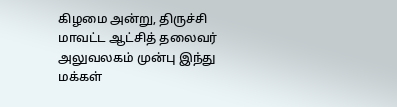கிழமை அன்று, திருச்சி மாவட்ட ஆட்சித் தலைவர் அலுவலகம் முன்பு இந்து மக்கள்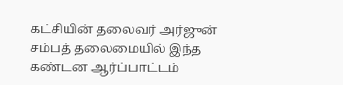கட்சியின் தலைவர் அர்ஜுன் சம்பத் தலைமையில் இந்த கண்டன ஆர்ப்பாட்டம்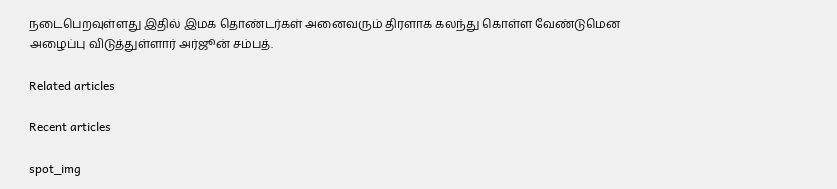நடைபெறவுள்ளது இதில் இமக தொண்டர்கள் அனைவரும் திரளாக கலந்து கொள்ள வேண்டுமென அழைப்பு விடுத்துள்ளார் அர்ஜூன் சம்பத்.

Related articles

Recent articles

spot_img